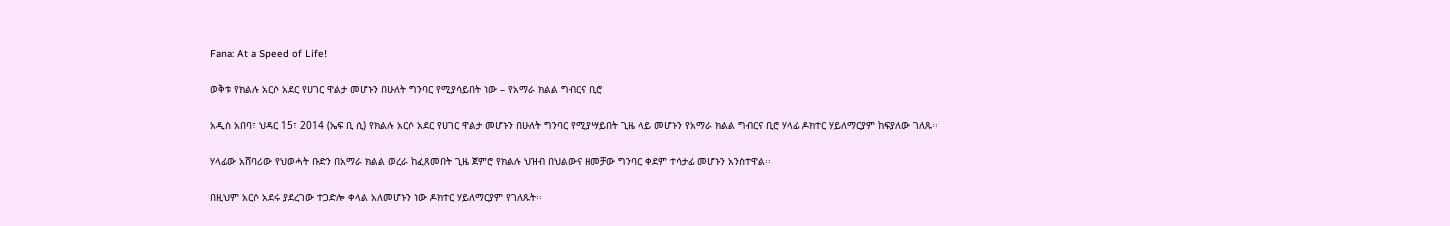Fana: At a Speed of Life!

ወቅቱ የክልሉ አርሶ አደር የሀገር ዋልታ መሆኑን በሁለት ግንባር የሚያሳይበት ነው – የአማራ ክልል ግብርና ቢሮ

አዲስ አበባ፣ ህዳር 15፣ 2014 (ኤፍ ቢ ሲ) የክልሉ አርሶ አደር የሀገር ዋልታ መሆኑን በሁለት ግንባር የሚያሣይበት ጊዜ ላይ መሆኑን የአማራ ክልል ግብርና ቢሮ ሃላፊ ዶክተር ሃይለማርያም ከፍያለው ገለጹ፡፡

ሃላፊው አሸባሪው የህወሓት ቡድን በአማራ ክልል ወረራ ከፈጸመበት ጊዜ ጀምሮ የክልሉ ህዝብ በህልውና ዘመቻው ግንባር ቀደም ተሳታፊ መሆኑን አንስተዋል፡፡

በዚህም አርሶ አደሩ ያደረገው ተጋድሎ ቀላል አለመሆኑን ነው ዶክተር ሃይለማርያም የገለጹት፡፡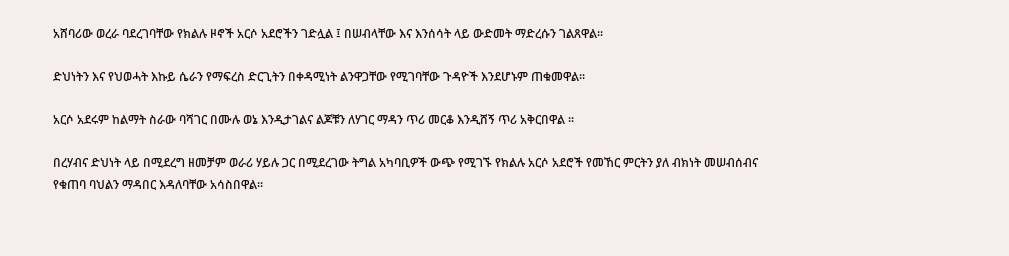አሸባሪው ወረራ ባደረገባቸው የክልሉ ዞኖች አርሶ አደሮችን ገድሏል ፤ በሠብላቸው እና እንሰሳት ላይ ውድመት ማድረሱን ገልጸዋል፡፡

ድህነትን እና የህወሓት እኩይ ሴራን የማፍረስ ድርጊትን በቀዳሚነት ልንዋጋቸው የሚገባቸው ጉዳዮች እንደሆኑም ጠቁመዋል፡፡

አርሶ አደሩም ከልማት ስራው ባሻገር በሙሉ ወኔ እንዲታገልና ልጆቹን ለሃገር ማዳን ጥሪ መርቆ እንዲሸኝ ጥሪ አቅርበዋል ፡፡

በረሃብና ድህነት ላይ በሚደረግ ዘመቻም ወራሪ ሃይሉ ጋር በሚደረገው ትግል አካባቢዎች ውጭ የሚገኙ የክልሉ አርሶ አደሮች የመኸር ምርትን ያለ ብክነት መሠብሰብና የቁጠባ ባህልን ማዳበር እዳለባቸው አሳስበዋል፡፡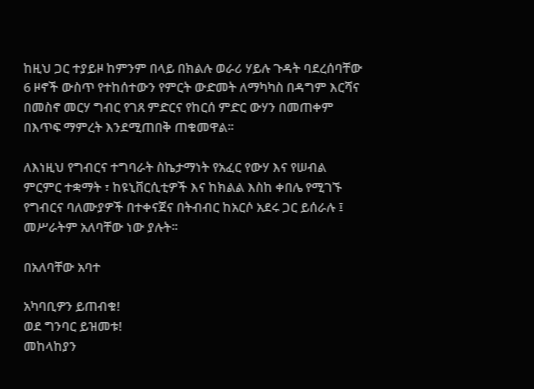ከዚህ ጋር ተያይዞ ከምንም በላይ በክልሉ ወራሪ ሃይሉ ጉዳት ባደረሰባቸው 6 ዞኖች ውስጥ የተከሰተውን የምርት ውድመት ለማካካስ በዳግም እርሻና በመስኖ መርሃ ግብር የገጸ ምድርና የከርሰ ምድር ውሃን በመጠቀም በእጥፍ ማምረት እንደሚጠበቅ ጠቁመዋል፡፡

ለእነዚህ የግብርና ተግባራት ስኬታማነት የአፈር የውሃ እና የሠብል ምርምር ተቋማት ፣ ከዩኒቨርሲቲዎች እና ከክልል እስከ ቀበሌ የሚገኙ የግብርና ባለሙያዎች በተቀናጀና በትብብር ከአርሶ አደሩ ጋር ይሰራሉ ፤ መሥራትም አለባቸው ነው ያሉት፡፡

በአለባቸው አባተ

አካባቢዎን ይጠብቁ!
ወደ ግንባር ይዝመቱ!
መከላከያን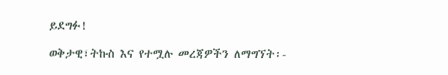ይደግፉ!

ወቅታዊ፣ትኩስ እና የተሟሉ መረጃዎችን ለማግኘት፡-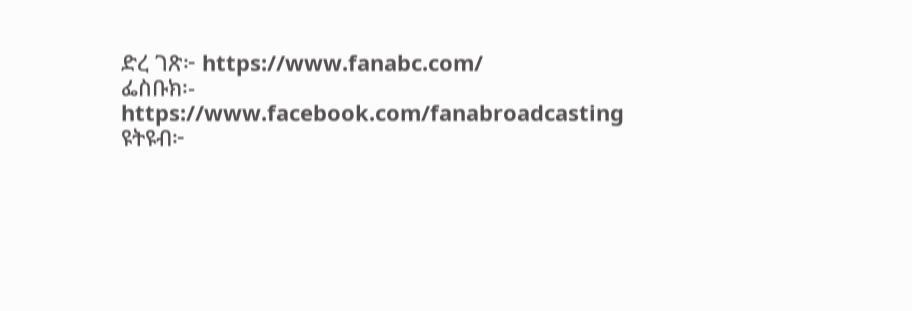ድረ ገጽ፦ https://www.fanabc.com/
ፌስቡክ፡- https://www.facebook.com/fanabroadcasting
ዩትዩብ፦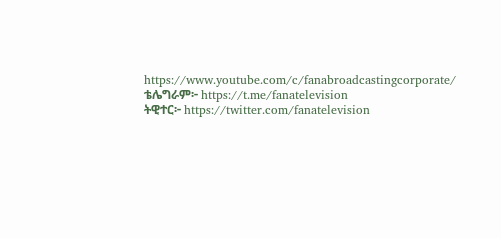https://www.youtube.com/c/fanabroadcastingcorporate/
ቴሌግራም፦ https://t.me/fanatelevision
ትዊተር፦ https://twitter.com/fanatelevision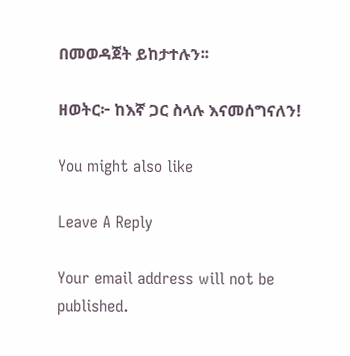በመወዳጀት ይከታተሉን፡፡

ዘወትር፦ ከእኛ ጋር ስላሉ እናመሰግናለን!

You might also like

Leave A Reply

Your email address will not be published.